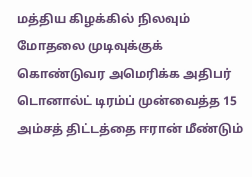மத்திய கிழக்கில் நிலவும் மோதலை முடிவுக்குக் கொண்டுவர அமெரிக்க அதிபர் டொனால்ட் டிரம்ப் முன்வைத்த 15 அம்சத் திட்டத்தை ஈரான் மீண்டும்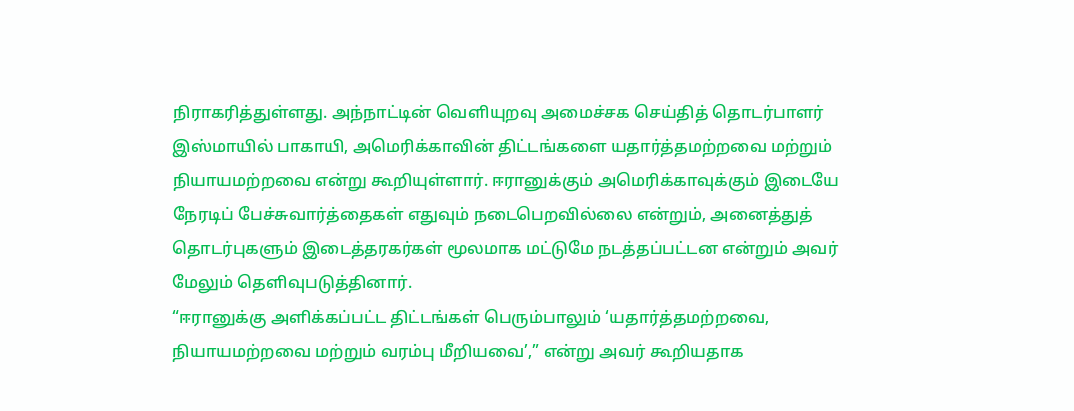நிராகரித்துள்ளது. அந்நாட்டின் வெளியுறவு அமைச்சக செய்தித் தொடர்பாளர் இஸ்மாயில் பாகாயி, அமெரிக்காவின் திட்டங்களை யதார்த்தமற்றவை மற்றும் நியாயமற்றவை என்று கூறியுள்ளார். ஈரானுக்கும் அமெரிக்காவுக்கும் இடையே நேரடிப் பேச்சுவார்த்தைகள் எதுவும் நடைபெறவில்லை என்றும், அனைத்துத் தொடர்புகளும் இடைத்தரகர்கள் மூலமாக மட்டுமே நடத்தப்பட்டன என்றும் அவர் மேலும் தெளிவுபடுத்தினார்.
“ஈரானுக்கு அளிக்கப்பட்ட திட்டங்கள் பெரும்பாலும் ‘யதார்த்தமற்றவை, நியாயமற்றவை மற்றும் வரம்பு மீறியவை’,” என்று அவர் கூறியதாக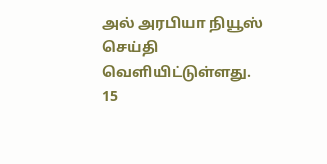அல் அரபியா நியூஸ் செய்தி வெளியிட்டுள்ளது.
15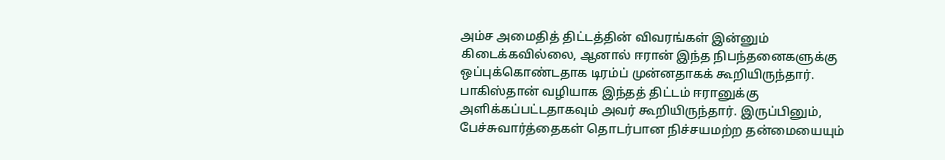அம்ச அமைதித் திட்டத்தின் விவரங்கள் இன்னும் கிடைக்கவில்லை, ஆனால் ஈரான் இந்த நிபந்தனைகளுக்கு ஒப்புக்கொண்டதாக டிரம்ப் முன்னதாகக் கூறியிருந்தார். பாகிஸ்தான் வழியாக இந்தத் திட்டம் ஈரானுக்கு அளிக்கப்பட்டதாகவும் அவர் கூறியிருந்தார். இருப்பினும், பேச்சுவார்த்தைகள் தொடர்பான நிச்சயமற்ற தன்மையையும்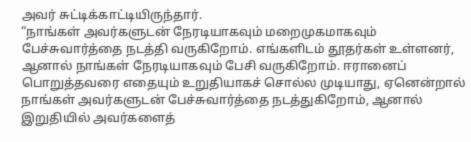அவர் சுட்டிக்காட்டியிருந்தார்.
“நாங்கள் அவர்களுடன் நேரடியாகவும் மறைமுகமாகவும் பேச்சுவார்த்தை நடத்தி வருகிறோம். எங்களிடம் தூதர்கள் உள்ளனர், ஆனால் நாங்கள் நேரடியாகவும் பேசி வருகிறோம். ஈரானைப் பொறுத்தவரை எதையும் உறுதியாகச் சொல்ல முடியாது, ஏனென்றால் நாங்கள் அவர்களுடன் பேச்சுவார்த்தை நடத்துகிறோம், ஆனால் இறுதியில் அவர்களைத்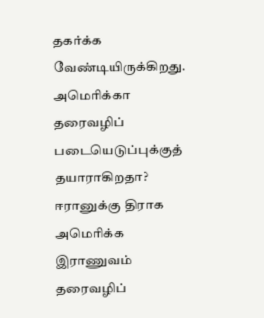தகர்க்க வேண்டியிருக்கிறது.
அமெரிக்கா தரைவழிப் படையெடுப்புக்குத் தயாராகிறதா?
ஈரானுக்கு திராக அமெரிக்க இராணுவம் தரைவழிப்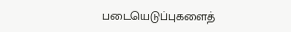படையெடுப்புகளைத்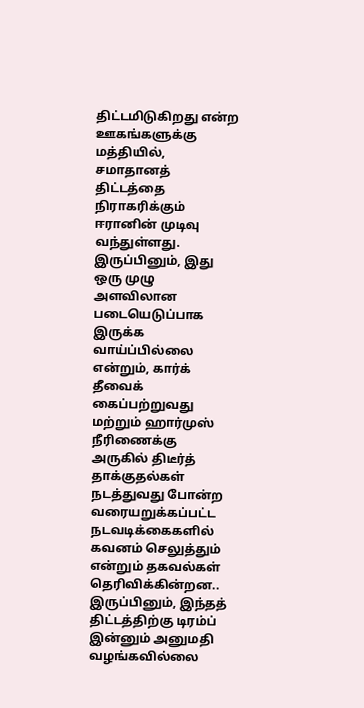திட்டமிடுகிறது என்ற ஊகங்களுக்கு மத்தியில், சமாதானத் திட்டத்தை நிராகரிக்கும் ஈரானின் முடிவு வந்துள்ளது. இருப்பினும், இது ஒரு முழு அளவிலான படையெடுப்பாக இருக்க வாய்ப்பில்லை என்றும், கார்க் தீவைக் கைப்பற்றுவது மற்றும் ஹார்முஸ் நீரிணைக்கு அருகில் திடீர்த் தாக்குதல்கள் நடத்துவது போன்ற வரையறுக்கப்பட்ட நடவடிக்கைகளில் கவனம் செலுத்தும் என்றும் தகவல்கள் தெரிவிக்கின்றன..
இருப்பினும், இந்தத் திட்டத்திற்கு டிரம்ப் இன்னும் அனுமதி வழங்கவில்லை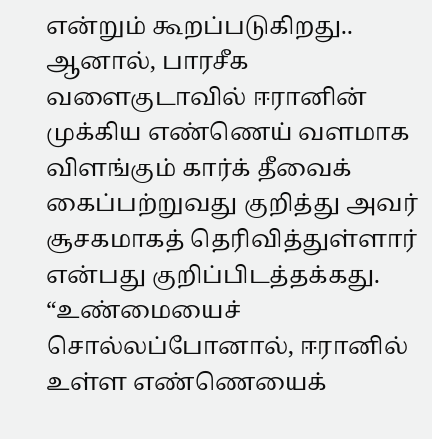என்றும் கூறப்படுகிறது.. ஆனால், பாரசீக வளைகுடாவில் ஈரானின் முக்கிய எண்ணெய் வளமாக விளங்கும் கார்க் தீவைக் கைப்பற்றுவது குறித்து அவர் சூசகமாகத் தெரிவித்துள்ளார் என்பது குறிப்பிடத்தக்கது. “உண்மையைச் சொல்லப்போனால், ஈரானில் உள்ள எண்ணெயைக்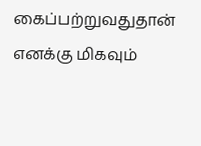கைப்பற்றுவதுதான் எனக்கு மிகவும்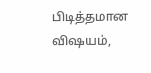பிடித்தமான விஷயம்,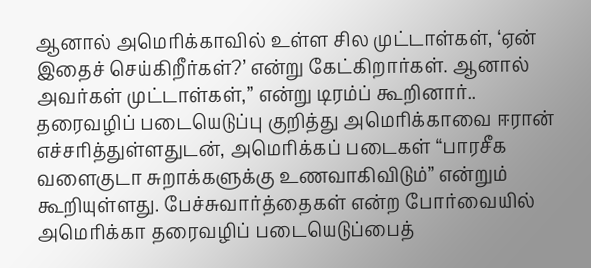ஆனால் அமெரிக்காவில் உள்ள சில முட்டாள்கள், ‘ஏன் இதைச் செய்கிறீர்கள்?’ என்று கேட்கிறார்கள். ஆனால் அவர்கள் முட்டாள்கள்,” என்று டிரம்ப் கூறினார்..
தரைவழிப் படையெடுப்பு குறித்து அமெரிக்காவை ஈரான் எச்சரித்துள்ளதுடன், அமெரிக்கப் படைகள் “பாரசீக வளைகுடா சுறாக்களுக்கு உணவாகிவிடும்” என்றும் கூறியுள்ளது. பேச்சுவார்த்தைகள் என்ற போர்வையில் அமெரிக்கா தரைவழிப் படையெடுப்பைத்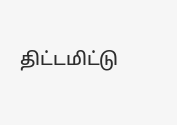திட்டமிட்டு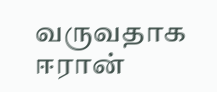வருவதாக ஈரான்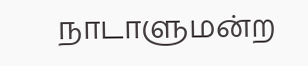நாடாளுமன்ற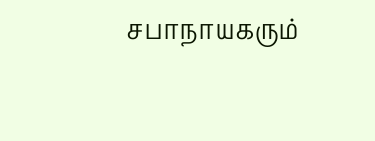சபாநாயகரும்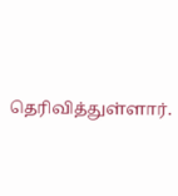தெரிவித்துள்ளார்.